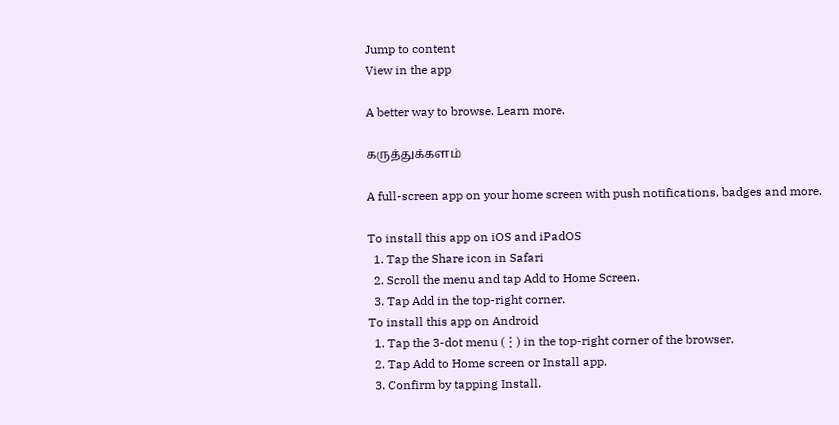Jump to content
View in the app

A better way to browse. Learn more.

கருத்துக்களம்

A full-screen app on your home screen with push notifications, badges and more.

To install this app on iOS and iPadOS
  1. Tap the Share icon in Safari
  2. Scroll the menu and tap Add to Home Screen.
  3. Tap Add in the top-right corner.
To install this app on Android
  1. Tap the 3-dot menu (⋮) in the top-right corner of the browser.
  2. Tap Add to Home screen or Install app.
  3. Confirm by tapping Install.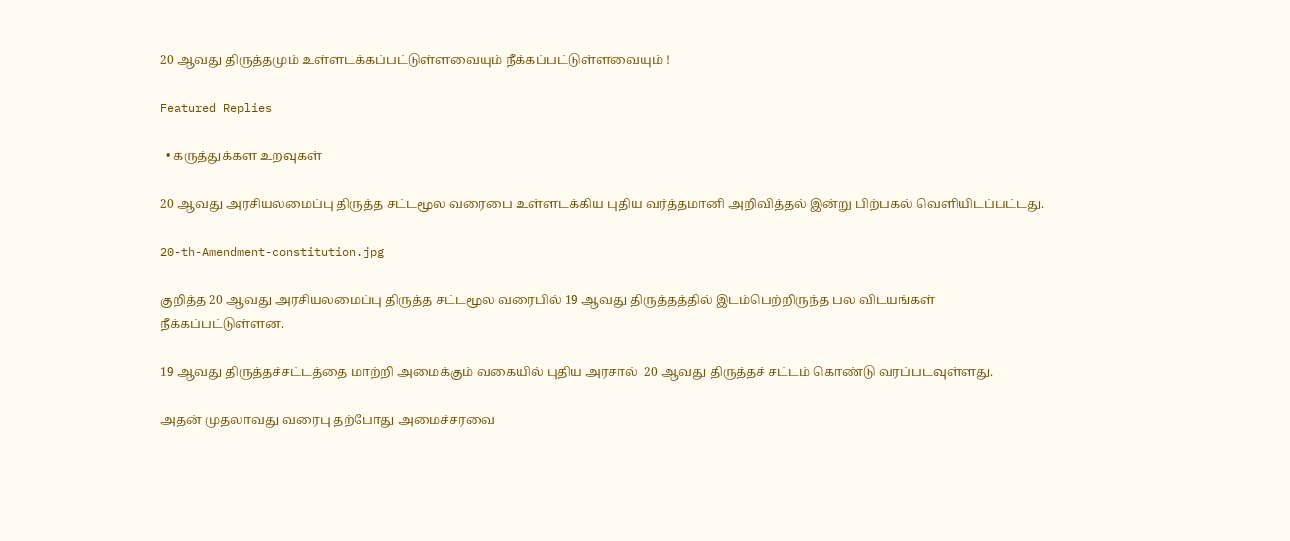20 ஆவது திருத்தமும் உள்ளடக்கப்பட்டுள்ளவையும் நீக்கப்பட்டுள்ளவையும் !

Featured Replies

  • கருத்துக்கள உறவுகள்

20 ஆவது அரசியலமைப்பு திருத்த சட்டமூல வரைபை உள்ளடக்கிய புதிய வர்த்தமானி அறிவித்தல் இன்று பிற்பகல் வெளியிடப்பட்டது.

20-th-Amendment-constitution.jpg

குறித்த 20 ஆவது அரசியலமைப்பு திருத்த சட்டமூல வரைபில் 19 ஆவது திருத்தத்தில் இடம்பெற்றிருந்த பல விடயங்கள் நீக்கப்பட்டுள்ளன.

19 ஆவது திருத்தச்சட்டத்தை மாற்றி அமைக்கும் வகையில் புதிய அரசால்  20 ஆவது திருத்தச் சட்டம் கொண்டு வரப்படவுள்ளது.

அதன் முதலாவது வரைபு தற்போது அமைச்சரவை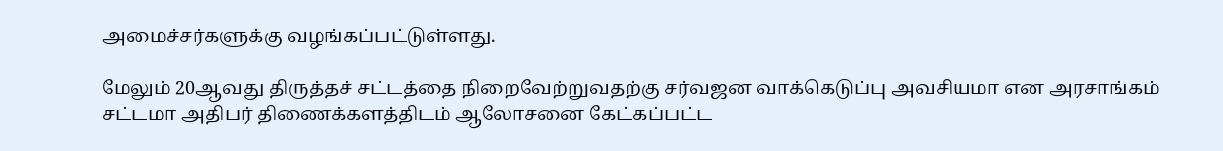அமைச்சர்களுக்கு வழங்கப்பட்டுள்ளது.

மேலும் 20ஆவது திருத்தச் சட்டத்தை நிறைவேற்றுவதற்கு சர்வஜன வாக்கெடுப்பு அவசியமா என அரசாங்கம் சட்டமா அதிபர் திணைக்களத்திடம் ஆலோசனை கேட்கப்பட்ட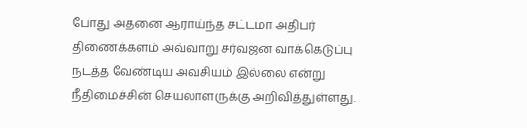போது அதனை ஆராய்ந்த சட்டமா அதிபர் திணைக்களம் அவ்வாறு சர்வஜன வாக்கெடுப்பு நடத்த வேண்டிய அவசியம் இல்லை என்று நீதிமைச்சின் செயலாளருக்கு அறிவித்துள்ளது.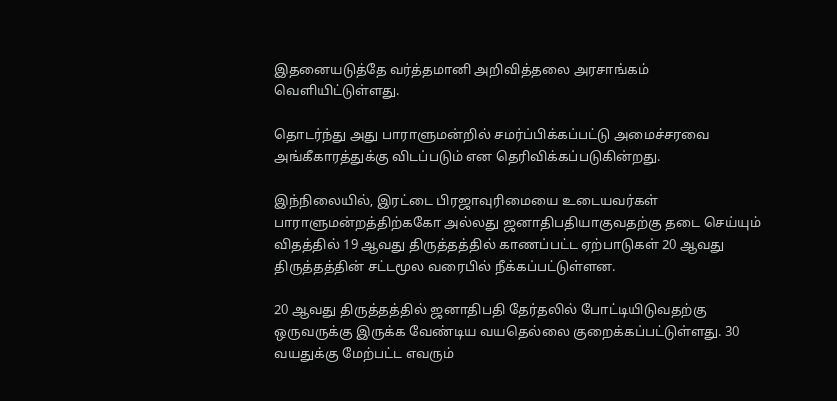இதனையடுத்தே வர்த்தமானி அறிவித்தலை அரசாங்கம் வெளியிட்டுள்ளது.

தொடர்ந்து அது பாராளுமன்றில் சமர்ப்பிக்கப்பட்டு அமைச்சரவை அங்கீகாரத்துக்கு விடப்படும் என தெரிவிக்கப்படுகின்றது.

இந்நிலையில், இரட்டை பிரஜாவுரிமையை உடையவர்கள் பாராளுமன்றத்திற்ககோ அல்லது ஜனாதிபதியாகுவதற்கு தடை செய்யும் விதத்தில் 19 ஆவது திருத்தத்தில் காணப்பட்ட ஏற்பாடுகள் 20 ஆவது திருத்தத்தின் சட்டமூல வரைபில் நீக்கப்பட்டுள்ளன.

20 ஆவது திருத்தத்தில் ஜனாதிபதி தேர்தலில் போட்டியிடுவதற்கு ஒருவருக்கு இருக்க வேண்டிய வயதெல்லை குறைக்கப்பட்டுள்ளது. 30 வயதுக்கு மேற்பட்ட எவரும்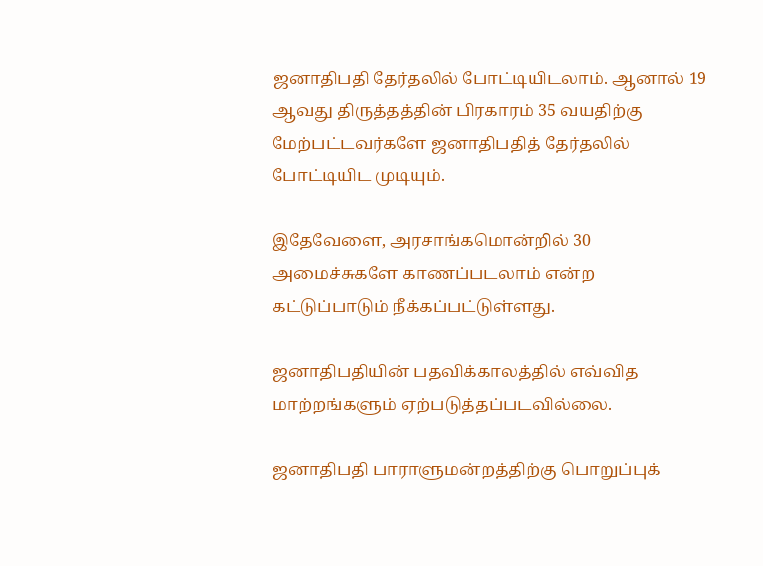ஜனாதிபதி தேர்தலில் போட்டியிடலாம். ஆனால் 19 ஆவது திருத்தத்தின் பிரகாரம் 35 வயதிற்கு மேற்பட்டவர்களே ஜனாதிபதித் தேர்தலில் போட்டியிட முடியும்.

இதேவேளை, அரசாங்கமொன்றில் 30 அமைச்சுகளே காணப்படலாம் என்ற கட்டுப்பாடும் நீக்கப்பட்டுள்ளது.

ஜனாதிபதியின் பதவிக்காலத்தில் எவ்வித மாற்றங்களும் ஏற்படுத்தப்படவில்லை.

ஜனாதிபதி பாராளுமன்றத்திற்கு பொறுப்புக்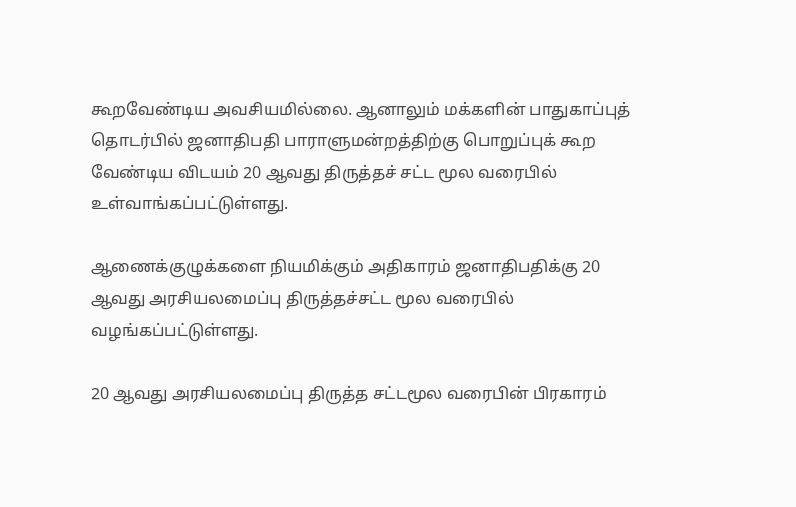கூறவேண்டிய அவசியமில்லை. ஆனாலும் மக்களின் பாதுகாப்புத் தொடர்பில் ஜனாதிபதி பாராளுமன்றத்திற்கு பொறுப்புக் கூற வேண்டிய விடயம் 20 ஆவது திருத்தச் சட்ட மூல வரைபில் உள்வாங்கப்பட்டுள்ளது.

ஆணைக்குழுக்களை நியமிக்கும் அதிகாரம் ஜனாதிபதிக்கு 20 ஆவது அரசியலமைப்பு திருத்தச்சட்ட மூல வரைபில் வழங்கப்பட்டுள்ளது.

20 ஆவது அரசியலமைப்பு திருத்த சட்டமூல வரைபின் பிரகாரம்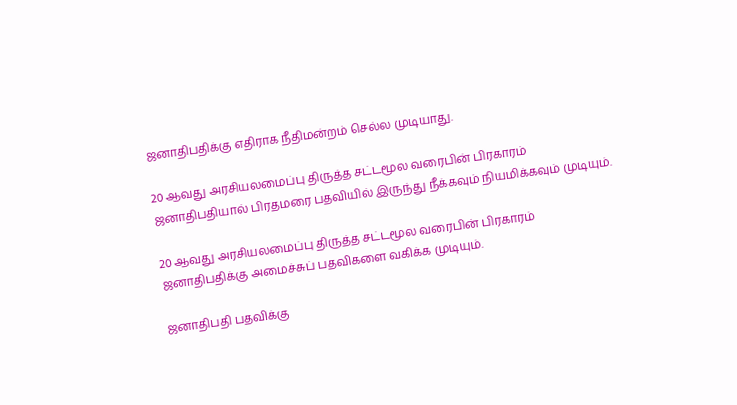ஜனாதிபதிக்கு எதிராக நீதிமன்றம் செல்ல முடியாது.

20 ஆவது அரசியலமைப்பு திருத்த சட்டமூல வரைபின் பிரகாரம் ஜனாதிபதியால் பிரதமரை பதவியில் இருந்து நீக்கவும் நியமிக்கவும் முடியும்.

20 ஆவது அரசியலமைப்பு திருத்த சட்டமூல வரைபின் பிரகாரம் ஜனாதிபதிக்கு அமைச்சுப் பதவிகளை வகிக்க முடியும்.

ஜனாதிபதி பதவிக்கு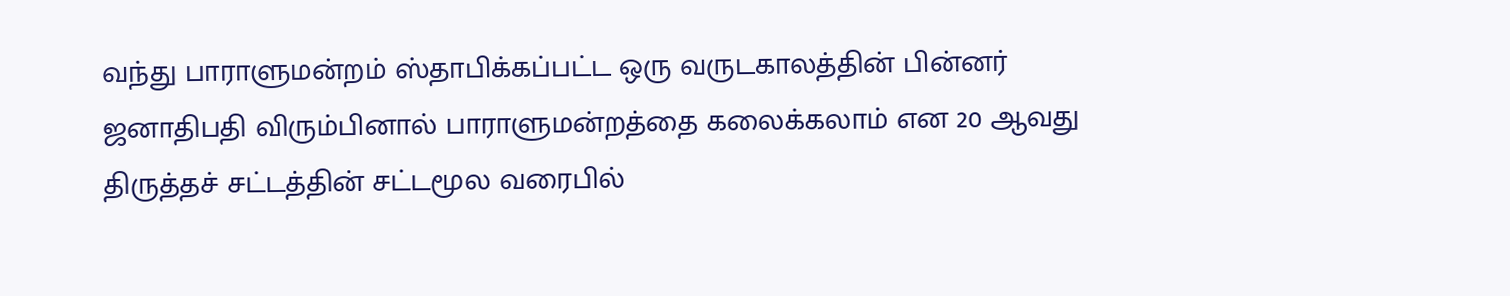வந்து பாராளுமன்றம் ஸ்தாபிக்கப்பட்ட ஒரு வருடகாலத்தின் பின்னர் ஜனாதிபதி விரும்பினால் பாராளுமன்றத்தை கலைக்கலாம் என 20 ஆவது திருத்தச் சட்டத்தின் சட்டமூல வரைபில்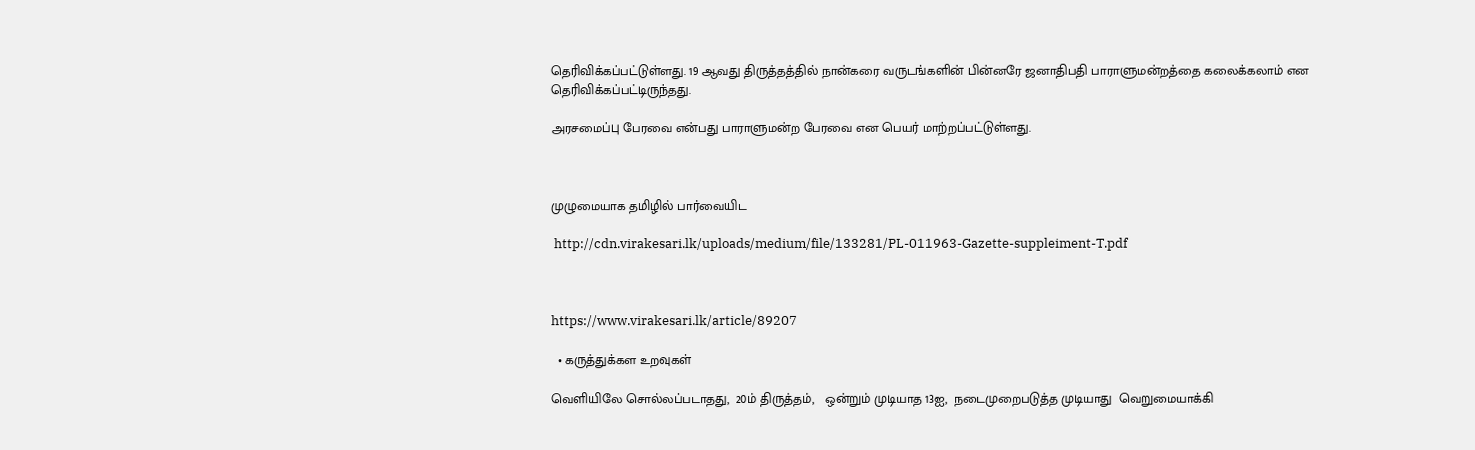தெரிவிக்கப்பட்டுள்ளது. 19 ஆவது திருத்தத்தில் நான்கரை வருடங்களின் பின்னரே ஜனாதிபதி பாராளுமன்றத்தை கலைக்கலாம் என தெரிவிக்கப்பட்டிருந்தது.

அரசமைப்பு பேரவை என்பது பாராளுமன்ற பேரவை என பெயர் மாற்றப்பட்டுள்ளது.



முழுமையாக தமிழில் பார்வையிட

 http://cdn.virakesari.lk/uploads/medium/file/133281/PL-011963-Gazette-suppleiment-T.pdf



https://www.virakesari.lk/article/89207

  • கருத்துக்கள உறவுகள்

வெளியிலே சொல்லப்படாதது,  20ம் திருத்தம்,   ஒன்றும் முடியாத 13ஐ,  நடைமுறைபடுத்த முடியாது  வெறுமையாக்கி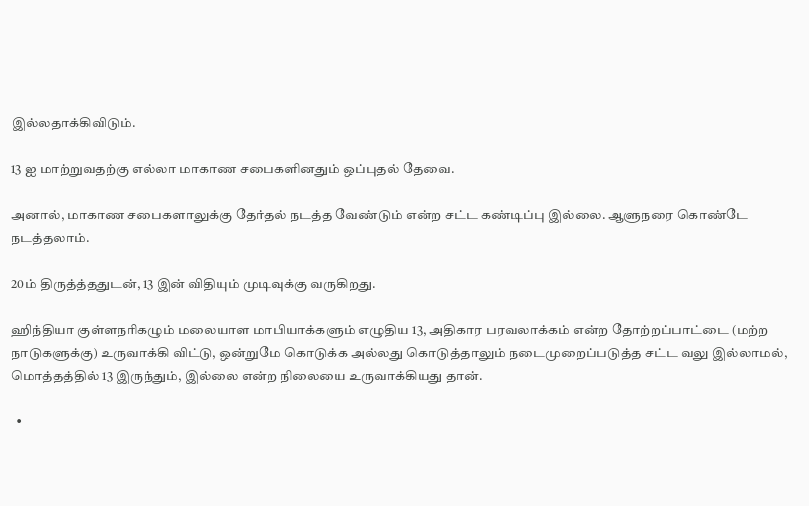இல்லதாக்கிவிடும்.

13 ஐ மாற்றுவதற்கு எல்லா மாகாண சபைகளினதும் ஒப்புதல் தேவை.

அனால், மாகாண சபைகளாலுக்கு தேர்தல் நடத்த வேண்டும் என்ற சட்ட கண்டிப்பு இல்லை. ஆளுநரை கொண்டே நடத்தலாம்.

20ம் திருத்த்ததுடன், 13 இன் விதியும் முடிவுக்கு வருகிறது.

ஹிந்தியா குள்ளநரிகழும் மலையாள மாபியாக்களும் எழுதிய 13, அதிகார பரவலாக்கம் என்ற தோற்றப்பாட்டை (மற்ற நாடுகளுக்கு) உருவாக்கி விட்டு, ஒன்றுமே கொடுக்க அல்லது கொடுத்தாலும் நடைமுறைப்படுத்த சட்ட வலு இல்லாமல், மொத்தத்தில் 13 இருந்தும், இல்லை என்ற நிலையை உருவாக்கியது தான்.

  •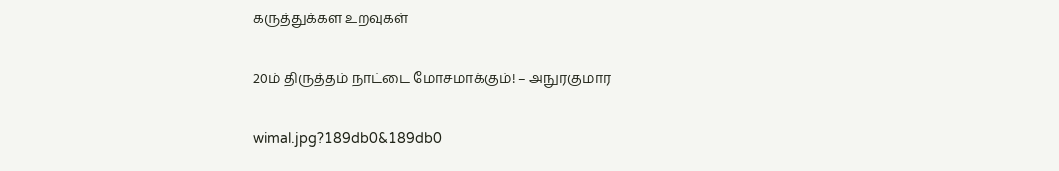கருத்துக்கள உறவுகள்

20ம் திருத்தம் நாட்டை மோசமாக்கும்! – அநுரகுமார

wimal.jpg?189db0&189db0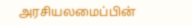அரசியலமைப்பின்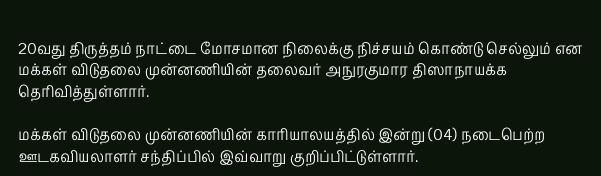20வது திருத்தம் நாட்டை மோசமான நிலைக்கு நிச்சயம் கொண்டு செல்லும் என மக்கள் விடுதலை முன்னணியின் தலைவர் அநுரகுமார திஸாநாயக்க தெரிவித்துள்ளார்.

மக்கள் விடுதலை முன்னணியின் காரியாலயத்தில் இன்று (04) நடைபெற்ற ஊடகவியலாளர் சந்திப்பில் இவ்வாறு குறிப்பிட்டுள்ளார்.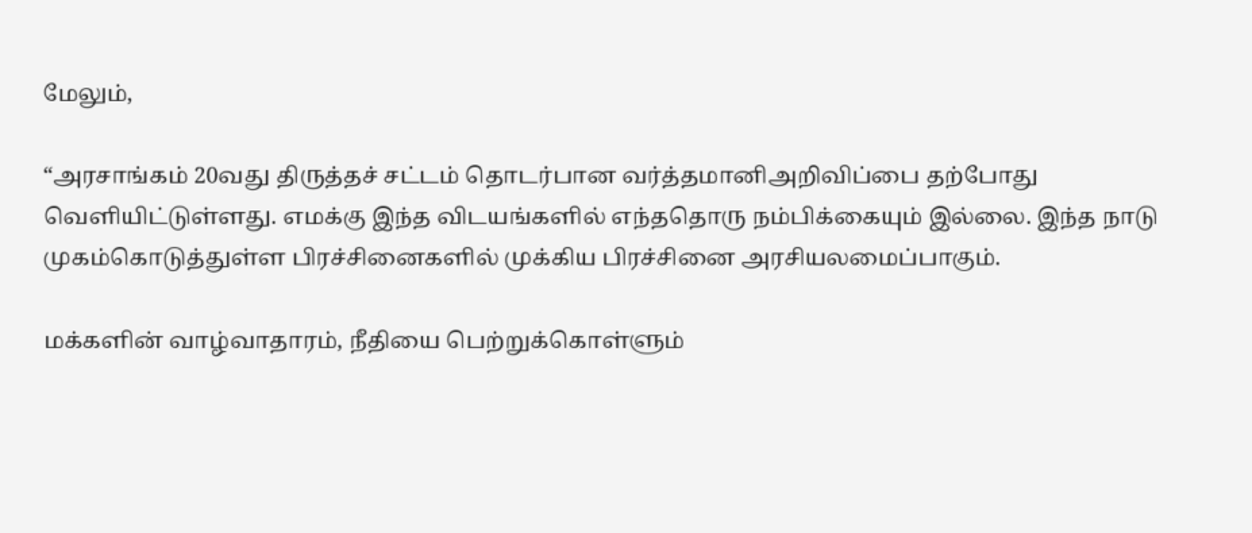மேலும்,

“அரசாங்கம் 20வது திருத்தச் சட்டம் தொடர்பான வர்த்தமானிஅறிவிப்பை தற்போது வெளியிட்டுள்ளது. எமக்கு இந்த விடயங்களில் எந்ததொரு நம்பிக்கையும் இல்லை. இந்த நாடு முகம்கொடுத்துள்ள பிரச்சினைகளில் முக்கிய பிரச்சினை அரசியலமைப்பாகும்.

மக்களின் வாழ்வாதாரம், நீதியை பெற்றுக்கொள்ளும்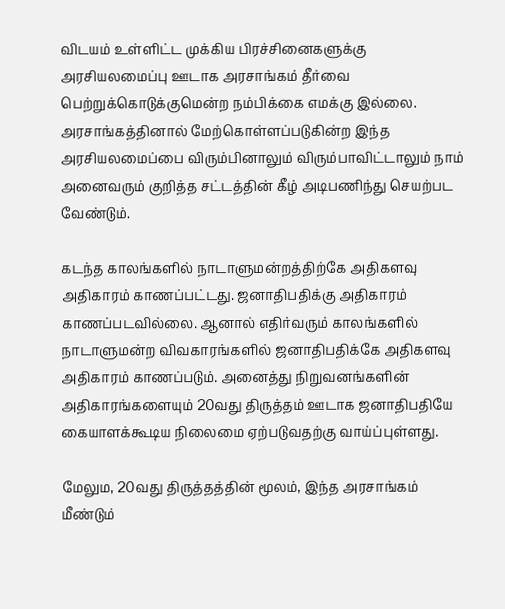விடயம் உள்ளிட்ட முக்கிய பிரச்சினைகளுக்கு அரசியலமைப்பு ஊடாக அரசாங்கம் தீர்வை பெற்றுக்கொடுக்குமென்ற நம்பிக்கை எமக்கு இல்லை. அரசாங்கத்தினால் மேற்கொள்ளப்படுகின்ற இந்த அரசியலமைப்பை விரும்பினாலும் விரும்பாவிட்டாலும் நாம் அனைவரும் குறித்த சட்டத்தின் கீழ் அடிபணிந்து செயற்பட வேண்டும்.

கடந்த காலங்களில் நாடாளுமன்றத்திற்கே அதிகளவு அதிகாரம் காணப்பட்டது. ஜனாதிபதிக்கு அதிகாரம் காணப்படவில்லை. ஆனால் எதிர்வரும் காலங்களில் நாடாளுமன்ற விவகாரங்களில் ஜனாதிபதிக்கே அதிகளவு அதிகாரம் காணப்படும். அனைத்து நிறுவனங்களின் அதிகாரங்களையும் 20வது திருத்தம் ஊடாக ஜனாதிபதியே கையாளக்கூடிய நிலைமை ஏற்படுவதற்கு வாய்ப்புள்ளது.

மேலும, 20வது திருத்தத்தின் மூலம், இந்த அரசாங்கம் மீண்டும்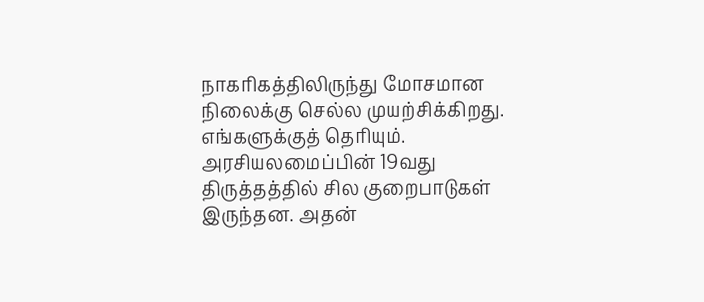நாகரிகத்திலிருந்து மோசமான நிலைக்கு செல்ல முயற்சிக்கிறது. எங்களுக்குத் தெரியும். அரசியலமைப்பின் 19வது திருத்தத்தில் சில குறைபாடுகள் இருந்தன. அதன்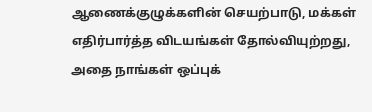ஆணைக்குழுக்களின் செயற்பாடு, மக்கள் எதிர்பார்த்த விடயங்கள் தோல்வியுற்றது, அதை நாங்கள் ஒப்புக்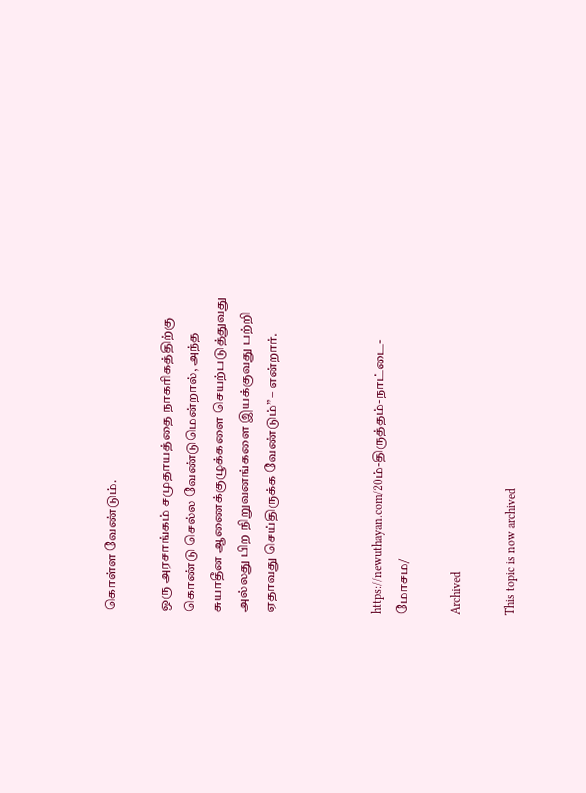கொள்ள வேண்டும்.

ஒரு அரசாங்கம் சமுதாயத்தை நாகரிகத்திற்கு கொண்டு செல்ல வேண்டுமென்றால், அந்த சுயாதீன ஆணைக்குழுக்களை செயற்படுத்துவது அல்லது பிற நிறுவனங்களை இயக்குவது பற்றி ஏதாவது செய்திருக்க வேண்டும்” – என்றார்.



https://newuthayan.com/20ம்-திருத்தம்-நாட்டை-மோசம/

Archived

This topic is now archived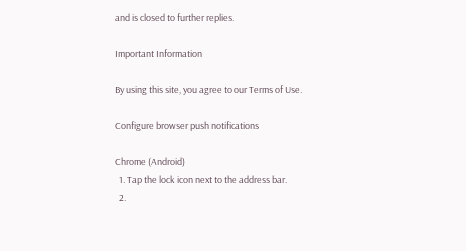and is closed to further replies.

Important Information

By using this site, you agree to our Terms of Use.

Configure browser push notifications

Chrome (Android)
  1. Tap the lock icon next to the address bar.
  2.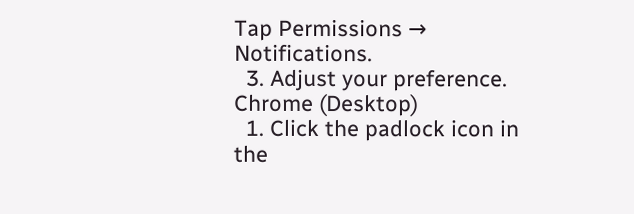Tap Permissions → Notifications.
  3. Adjust your preference.
Chrome (Desktop)
  1. Click the padlock icon in the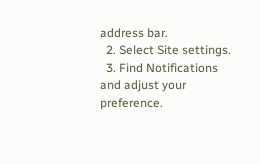address bar.
  2. Select Site settings.
  3. Find Notifications and adjust your preference.